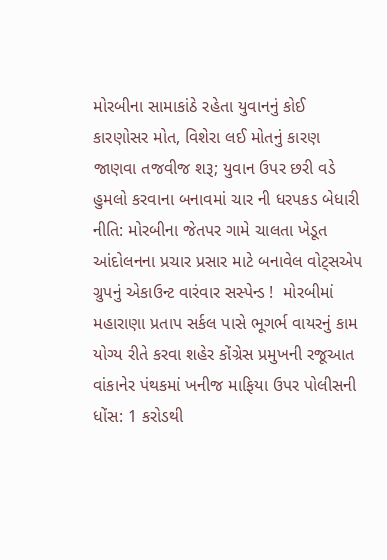મોરબીના સામાકાંઠે રહેતા યુવાનનું કોઈ કારણોસર મોત, વિશેરા લઈ મોતનું કારણ જાણવા તજવીજ શરૂ; યુવાન ઉપર છરી વડે હુમલો કરવાના બનાવમાં ચાર ની ધરપકડ બેધારી નીતિ: મોરબીના જેતપર ગામે ચાલતા ખેડૂત આંદોલનના પ્રચાર પ્રસાર માટે બનાવેલ વોટ્સએપ ગ્રુપનું એકાઉન્ટ વારંવાર સસ્પેન્ડ !  મોરબીમાં મહારાણા પ્રતાપ સર્કલ પાસે ભૂગર્ભ વાયરનું કામ યોગ્ય રીતે કરવા શહેર કોંગ્રેસ પ્રમુખની રજૂઆત વાંકાનેર પંથકમાં ખનીજ માફિયા ઉપર પોલીસની ધોંસ: 1 કરોડથી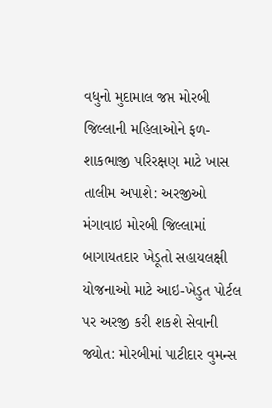વધુનો મુદામાલ જપ્ત મોરબી જિલ્લાની મહિલાઓને ફળ-શાકભાજી પરિરક્ષણ માટે ખાસ તાલીમ અપાશે: અરજીઓ મંગાવાઇ મોરબી જિલ્લામાં બાગાયતદાર ખેડૂતો સહાયલક્ષી યોજનાઓ માટે આઇ-ખેડુત પોર્ટલ પર અરજી કરી શકશે સેવાની જ્યોત: મોરબીમાં પાટીદાર વુમન્સ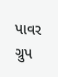પાવર ગ્રુપ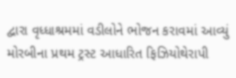દ્વારા વૃધ્ધાશ્રમમાં વડીલોને ભોજન કરાવમાં આવ્યું મોરબીના પ્રથમ ટ્રસ્ટ આધારિત ફિઝિયોથેરાપી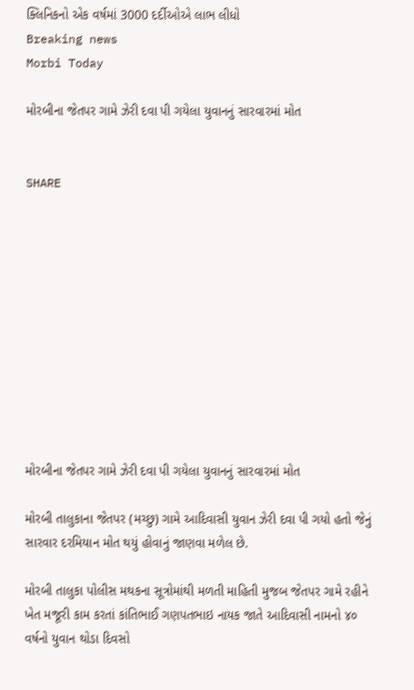ક્લિનિકનો એક વર્ષમાં 3000 દર્દીઓએ લાભ લીધો
Breaking news
Morbi Today

મોરબીના જેતપર ગામે ઝેરી દવા પી ગયેલા યુવાનનું સારવારમાં મોત


SHARE











મોરબીના જેતપર ગામે ઝેરી દવા પી ગયેલા યુવાનનું સારવારમાં મોત

મોરબી તાલુકાના જેતપર (મચ્છુ) ગામે આદિવાસી યુવાન ઝેરી દવા પી ગયો હતો જેનું સારવાર દરમિયાન મોત થયું હોવાનું જાણવા મળેલ છે.

મોરબી તાલુકા પોલીસ મથકના સૂત્રોમાંથી મળતી માહિતી મુજબ જેતપર ગામે રહીને ખેત મજૂરી કામ કરતાં કાંતિભાઈ ગણપતભાઇ નાયક જાતે આદિવાસી નામનો ૪૦ વર્ષનો યુવાન થોડા દિવસો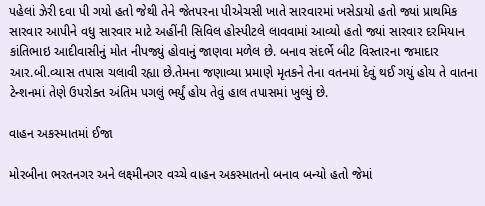પહેલાં ઝેરી દવા પી ગયો હતો જેથી તેને જેતપરના પીએચસી ખાતે સારવારમાં ખસેડાયો હતો જ્યાં પ્રાથમિક સારવાર આપીને વધુ સારવાર માટે અહીંની સિવિલ હોસ્પીટલે લાવવામાં આવ્યો હતો જ્યાં સારવાર દરમિયાન કાંતિભાઇ આદીવાસીનું મોત નીપજ્યું હોવાનું જાણવા મળેલ છે. બનાવ સંદર્ભે બીટ વિસ્તારના જમાદાર આર.બી.વ્યાસ તપાસ ચલાવી રહ્યા છે.તેમના જણાવ્યા પ્રમાણે મૃતકને તેના વતનમાં દેવું થઈ ગયું હોય તે વાતના ટેન્શનમાં તેણે ઉપરોક્ત અંતિમ પગલું ભર્યું હોય તેવું હાલ તપાસમાં ખુલ્યું છે.

વાહન અકસ્માતમાં ઈજા

મોરબીના ભરતનગર અને લક્ષ્મીનગર વચ્ચે વાહન અકસ્માતનો બનાવ બન્યો હતો જેમાં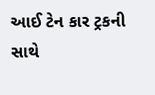આઈ ટેન કાર ટ્રકની સાથે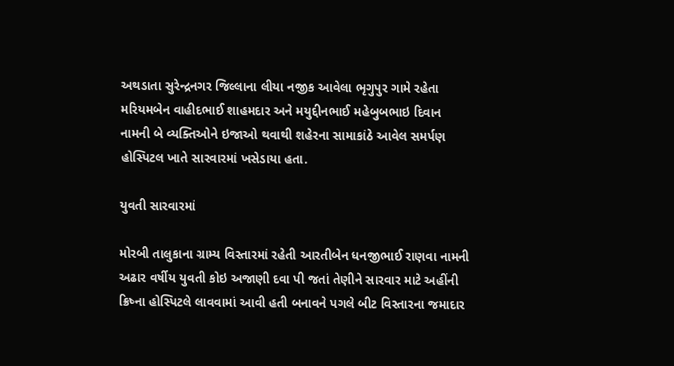અથડાતા સુરેન્દ્રનગર જિલ્લાના લીયા નજીક આવેલા ભૃગુપુર ગામે રહેતા મરિયમબેન વાહીદભાઈ શાહમદાર અને મયુદ્દીનભાઈ મહેબુબભાઇ દિવાન નામની બે વ્યક્તિઓને ઇજાઓ થવાથી શહેરના સામાકાંઠે આવેલ સમર્પણ હોસ્પિટલ ખાતે સારવારમાં ખસેડાયા હતા.

યુવતી સારવારમાં

મોરબી તાલુકાના ગ્રામ્ય વિસ્તારમાં રહેતી આરતીબેન ધનજીભાઈ રાણવા નામની અઢાર વર્ષીય યુવતી કોઇ અજાણી દવા પી જતાં તેણીને સારવાર માટે અહીંની ક્રિષ્ના હોસ્પિટલે લાવવામાં આવી હતી બનાવને પગલે બીટ વિસ્તારના જમાદાર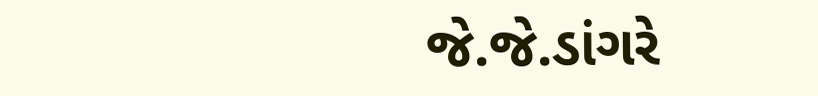જે.જે.ડાંગરે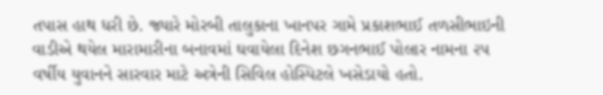તપાસ હાથ ધરી છે. જ્યારે મોરબી તાલુકાના ખાનપર ગામે પ્રકાશભાઈ તળસીભાઇની વાડીએ થયેલ મારામારીના બનાવમાં ઘવાયેલા દિનેશ છગનભાઈ પોલાર નામના ૨૫ વર્ષીય યુવાનને સારવાર માટે અત્રેની સિવિલ હોસ્પિટલે ખસેડાયો હતો.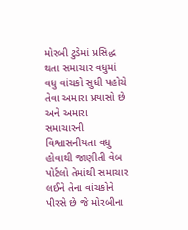મોરબી ટુડેમાં પ્રસિદ્ધ થતા સમાચાર વધુમાં વધુ વાંચકો સુધી પહોચે તેવા અમારા પ્રયાસો છે અને અમારા સમાચારની વિશ્વાસનીયતા વધુ હોવાથી જાણીતી વેબ પોર્ટલો તેમાંથી સમાચાર લઈને તેના વાંચકોને પીરસે છે જે મોરબીના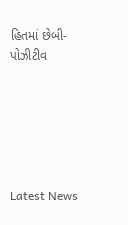હિતમાં છેબી- પોઝીટીવ






Latest News